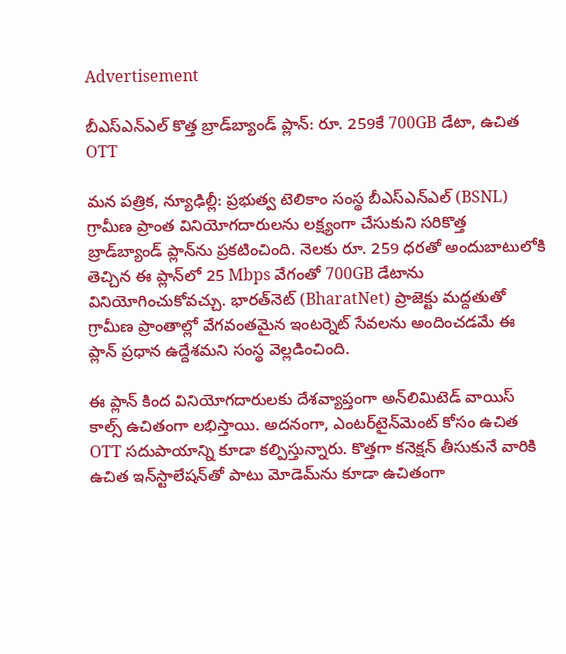Advertisement

బీఎస్ఎన్ఎల్ కొత్త బ్రాడ్‌బ్యాండ్ ప్లాన్: రూ. 259కే 700GB డేటా, ఉచిత OTT

మన పత్రిక, న్యూఢిల్లీ: ప్రభుత్వ టెలికాం సంస్థ బీఎస్ఎన్ఎల్ (BSNL) గ్రామీణ ప్రాంత వినియోగదారులను లక్ష్యంగా చేసుకుని సరికొత్త బ్రాడ్‌బ్యాండ్ ప్లాన్‌ను ప్రకటించింది. నెలకు రూ. 259 ధరతో అందుబాటులోకి తెచ్చిన ఈ ప్లాన్‌లో 25 Mbps వేగంతో 700GB డేటాను వినియోగించుకోవచ్చు. భారత్‌నెట్ (BharatNet) ప్రాజెక్టు మద్దతుతో గ్రామీణ ప్రాంతాల్లో వేగవంతమైన ఇంటర్నెట్ సేవలను అందించడమే ఈ ప్లాన్ ప్రధాన ఉద్దేశమని సంస్థ వెల్లడించింది.

ఈ ప్లాన్ కింద వినియోగదారులకు దేశవ్యాప్తంగా అన్‌లిమిటెడ్ వాయిస్ కాల్స్ ఉచితంగా లభిస్తాయి. అదనంగా, ఎంటర్‌టైన్‌మెంట్ కోసం ఉచిత OTT సదుపాయాన్ని కూడా కల్పిస్తున్నారు. కొత్తగా కనెక్షన్ తీసుకునే వారికి ఉచిత ఇన్‌స్టాలేషన్‌తో పాటు మోడెమ్‌ను కూడా ఉచితంగా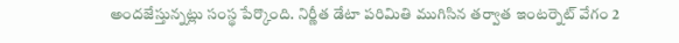అందజేస్తున్నట్లు సంస్థ పేర్కొంది. నిర్ణీత డేటా పరిమితి ముగిసిన తర్వాత ఇంటర్నెట్ వేగం 2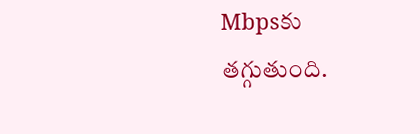Mbpsకు తగ్గుతుంది.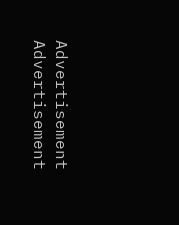Advertisement
Advertisement